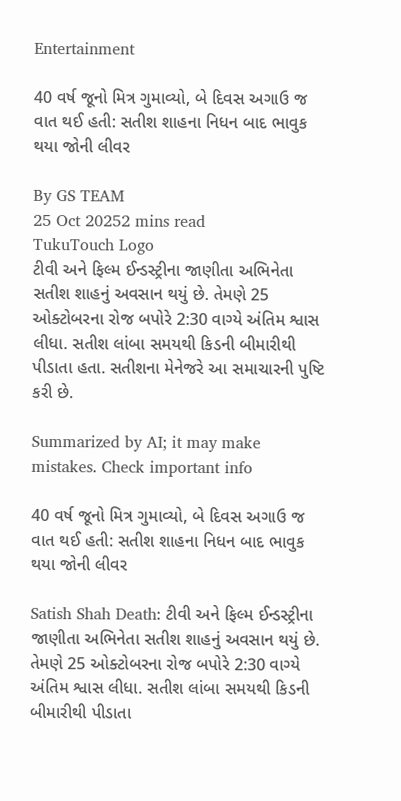Entertainment

40 વર્ષ જૂનો મિત્ર ગુમાવ્યો, બે દિવસ અગાઉ જ વાત થઈ હતી: સતીશ શાહના નિધન બાદ ભાવુક થયા જોની લીવર

By GS TEAM
25 Oct 20252 mins read
TukuTouch Logo
ટીવી અને ફિલ્મ ઈન્ડસ્ટ્રીના જાણીતા અભિનેતા સતીશ શાહનું અવસાન થયું છે. તેમણે 25 ઓક્ટોબરના રોજ બપોરે 2:30 વાગ્યે અંતિમ શ્વાસ લીધા. સતીશ લાંબા સમયથી કિડની બીમારીથી પીડાતા હતા. સતીશના મેનેજરે આ સમાચારની પુષ્ટિ કરી છે.

Summarized by AI; it may make mistakes. Check important info

40 વર્ષ જૂનો મિત્ર ગુમાવ્યો, બે દિવસ અગાઉ જ વાત થઈ હતી: સતીશ શાહના નિધન બાદ ભાવુક થયા જોની લીવર

Satish Shah Death: ટીવી અને ફિલ્મ ઈન્ડસ્ટ્રીના જાણીતા અભિનેતા સતીશ શાહનું અવસાન થયું છે. તેમણે 25 ઓક્ટોબરના રોજ બપોરે 2:30 વાગ્યે અંતિમ શ્વાસ લીધા. સતીશ લાંબા સમયથી કિડની બીમારીથી પીડાતા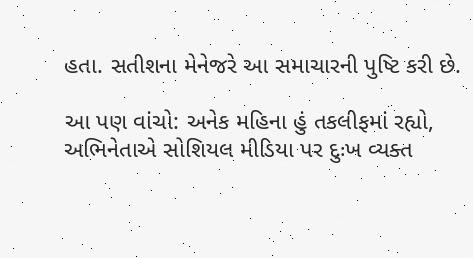હતા. સતીશના મેનેજરે આ સમાચારની પુષ્ટિ કરી છે.

આ પણ વાંચો: અનેક મહિના હું તકલીફમાં રહ્યો, અભિનેતાએ સોશિયલ મીડિયા પર દુઃખ વ્યક્ત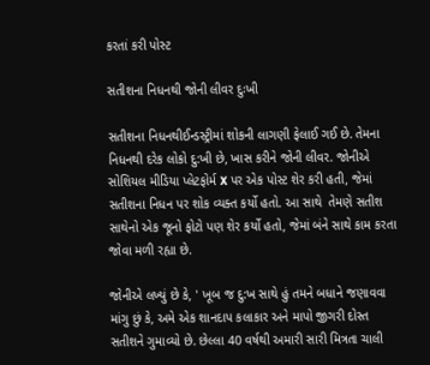કરતાં કરી પોસ્ટ

સતીશના નિધનથી જોની લીવર દુઃખી

સતીશના નિધનથીઈન્ડસ્ટ્રીમાં શોકની લાગણી ફેલાઈ ગઈ છે. તેમના નિધનથી દરેક લોકો દુ:ખી છે, ખાસ કરીને જોની લીવર. જોનીએ સોશિયલ મીડિયા પ્લેટફોર્મ X પર એક પોસ્ટ શેર કરી હતી, જેમાં સતીશના નિધન પર શોક વ્યક્ત કર્યો હતો. આ સાથે  તેમણે સતીશ સાથેનો એક જૂનો ફોટો પણ શેર કર્યો હતો, જેમાં બંને સાથે કામ કરતા જોવા મળી રહ્યા છે.

જોનીએ લખ્યું છે કે, ' ખૂબ જ દુ:ખ સાથે હું તમને બધાને જણાવવા માંગુ છું કે, અમે એક શાનદાપ કલાકાર અને માપો જીગરી દોસ્ત સતીશને ગુમાવ્યો છે. છેલ્લા 40 વર્ષથી અમારી સારી મિત્રતા ચાલી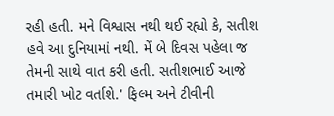રહી હતી. મને વિશ્વાસ નથી થઈ રહ્યો કે, સતીશ હવે આ દુનિયામાં નથી. મેં બે દિવસ પહેલા જ તેમની સાથે વાત કરી હતી. સતીશભાઈ આજે તમારી ખોટ વર્તાશે.' ફિલ્મ અને ટીવીની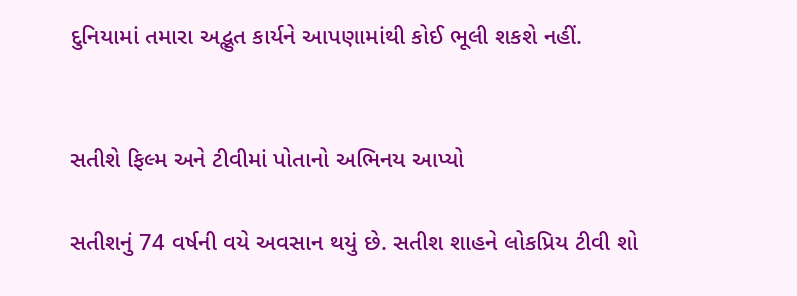દુનિયામાં તમારા અદ્ભુત કાર્યને આપણામાંથી કોઈ ભૂલી શકશે નહીં.


સતીશે ફિલ્મ અને ટીવીમાં પોતાનો અભિનય આપ્યો

સતીશનું 74 વર્ષની વયે અવસાન થયું છે. સતીશ શાહને લોકપ્રિય ટીવી શો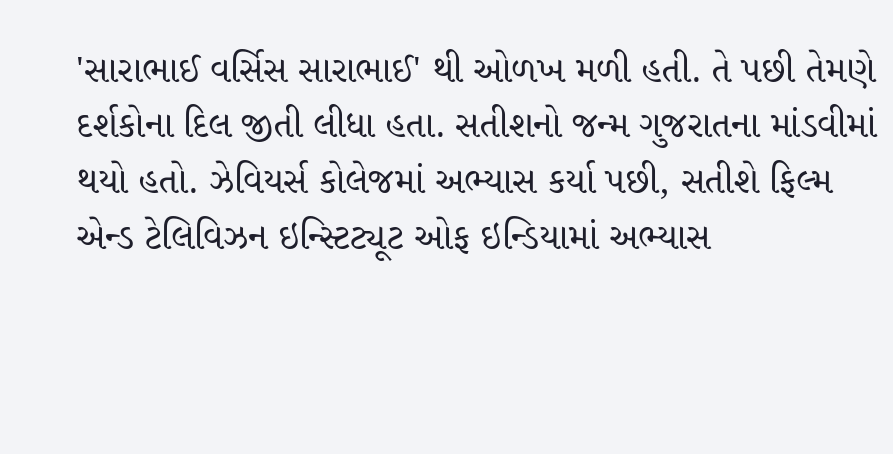'સારાભાઈ વર્સિસ સારાભાઈ' થી ઓળખ મળી હતી. તે પછી તેમણે દર્શકોના દિલ જીતી લીધા હતા. સતીશનો જન્મ ગુજરાતના માંડવીમાં થયો હતો. ઝેવિયર્સ કોલેજમાં અભ્યાસ કર્યા પછી, સતીશે ફિલ્મ એન્ડ ટેલિવિઝન ઇન્સ્ટિટ્યૂટ ઓફ ઇન્ડિયામાં અભ્યાસ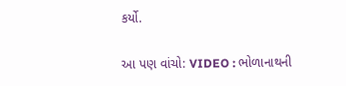કર્યો.

આ પણ વાંચો: VIDEO : ભોળાનાથની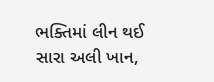ભક્તિમાં લીન થઈ સારા અલી ખાન,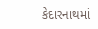કેદારનાથમાં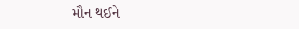મૌન થઈને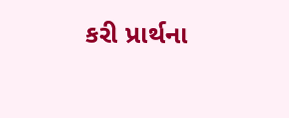કરી પ્રાર્થના